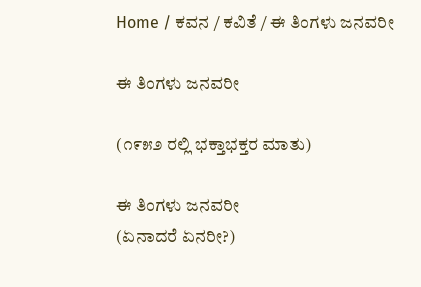Home / ಕವನ / ಕವಿತೆ / ಈ ತಿಂಗಳು ಜನವರೀ

ಈ ತಿಂಗಳು ಜನವರೀ

(೧೯೫೨ ರಲ್ಲಿ ಭಕ್ತಾಭಕ್ತರ ಮಾತು)

ಈ ತಿಂಗಳು ಜನವರೀ
(ಏನಾದರೆ ಏನರೀ?)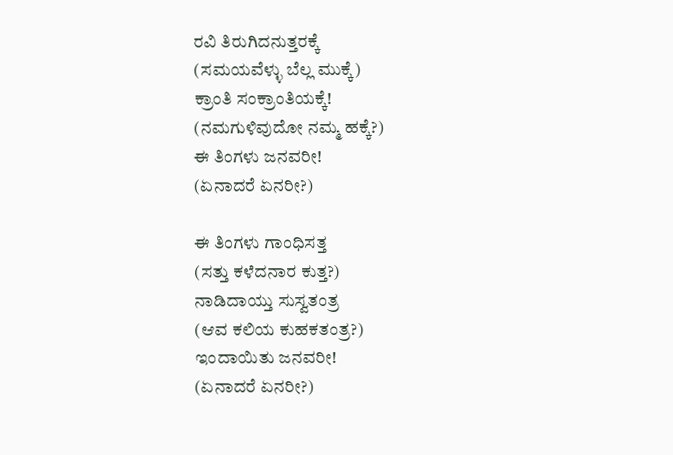ರವಿ ತಿರುಗಿದನುತ್ತರಕ್ಕೆ
(ಸಮಯವೆಳ್ಳು ಬೆಲ್ಲ ಮುಕ್ಕೆ)
ಕ್ರಾಂತಿ ಸಂಕ್ರಾಂತಿಯಕ್ಕೆ!
(ನಮಗುಳಿವುದೋ ನಮ್ಮ ಹಕ್ಕೆ?)
ಈ ತಿಂಗಳು ಜನವರೀ!
(ಏನಾದರೆ ಏನರೀ?)

ಈ ತಿಂಗಳು ಗಾಂಧಿಸತ್ತ
(ಸತ್ತು ಕಳೆದನಾರ ಕುತ್ತ?)
ನಾಡಿದಾಯ್ತು ಸುಸ್ವತಂತ್ರ
(ಆವ ಕಲಿಯ ಕುಹಕತಂತ್ರ?)
ಇಂದಾಯಿತು ಜನವರೀ!
(ಏನಾದರೆ ಏನರೀ?)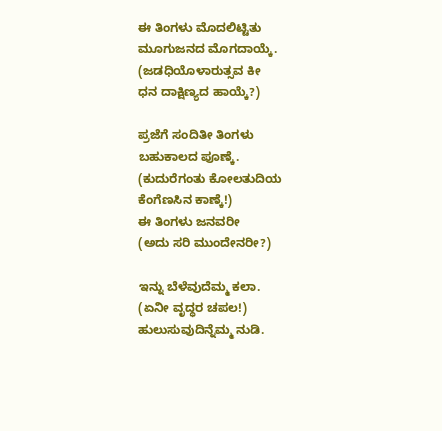ಈ ತಿಂಗಳು ಮೊದಲಿಟ್ಟಿತು
ಮೂಗುಜನದ ಮೊಗದಾಯ್ಕೆ.
(ಜಡಧಿಯೊಳಾರುತ್ಸವ ಕೀ
ಧನ ದಾಕ್ಷಿಣ್ಯದ ಹಾಯ್ಕೆ?)

ಪ್ರಜೆಗೆ ಸಂದಿತೀ ತಿಂಗಳು
ಬಹುಕಾಲದ ಪೂಣ್ಕೆ.
(ಕುದುರೆಗಂತು ಕೋಲತುದಿಯ
ಕೆಂಗೆಣಸಿನ ಕಾಣ್ಕೆ!)
ಈ ತಿಂಗಳು ಜನವರೀ
(ಅದು ಸರಿ ಮುಂದೇನರೀ?)

ಇನ್ನು ಬೆಳೆವುದೆಮ್ಮ ಕಲಾ.
(ಏನೀ ವೃದ್ಧರ ಚಪಲ!)
ಹುಲುಸುವುದಿನ್ನೆಮ್ಮ ನುಡಿ.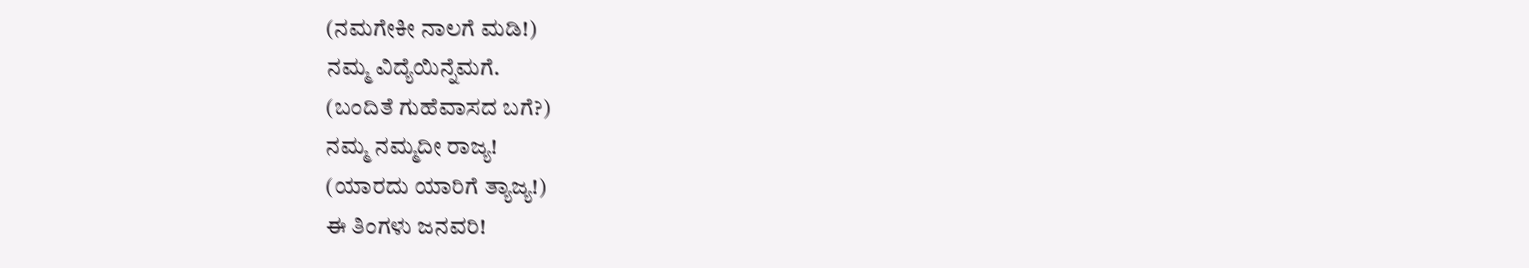(ನಮಗೇಕೀ ನಾಲಗೆ ಮಡಿ!)
ನಮ್ಮ ವಿದ್ಯೆಯಿನ್ನೆಮಗೆ.
(ಬಂದಿತೆ ಗುಹೆವಾಸದ ಬಗೆ?)
ನಮ್ಮ ನಮ್ಮದೀ ರಾಜ್ಯ!
(ಯಾರದು ಯಾರಿಗೆ ತ್ಯಾಜ್ಯ!)
ಈ ತಿಂಗಳು ಜನವರಿ!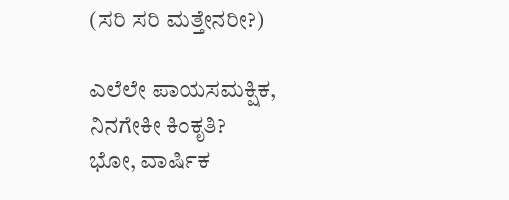(ಸರಿ ಸರಿ ಮತ್ತೇನರೀ?)

ಎಲೆಲೇ ಪಾಯಸಮಕ್ಷಿಕ,
ನಿನಗೇಕೀ ಕಿಂಕೃತಿ?
ಭೋ, ವಾರ್ಷಿಕ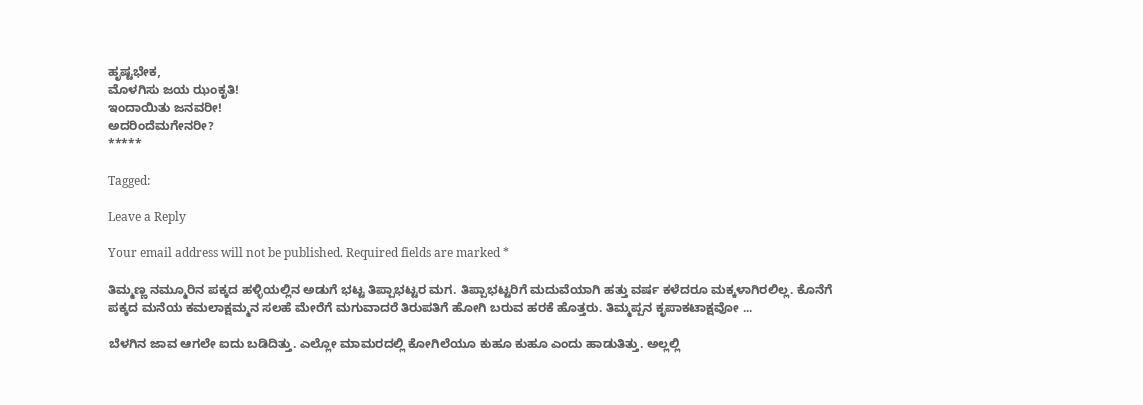ಹೃಷ್ಟಭೇಕ,
ಮೊಳಗಿಸು ಜಯ ಝಂಕೃತಿ!
ಇಂದಾಯಿತು ಜನವರೀ!
ಅದರಿಂದೆಮಗೇನರೀ?
*****

Tagged:

Leave a Reply

Your email address will not be published. Required fields are marked *

ತಿಮ್ಮಣ್ಣ ನಮ್ಮೂರಿನ ಪಕ್ಕದ ಹಳ್ಳಿಯಲ್ಲಿನ ಅಡುಗೆ ಭಟ್ಟ ತಿಪ್ಪಾಭಟ್ಟರ ಮಗ. ತಿಪ್ಪಾಭಟ್ಟರಿಗೆ ಮದುವೆಯಾಗಿ ಹತ್ತು ವರ್ಷ ಕಳೆದರೂ ಮಕ್ಕಳಾಗಿರಲಿಲ್ಲ. ಕೊನೆಗೆ ಪಕ್ಕದ ಮನೆಯ ಕಮಲಾಕ್ಷಮ್ಮನ ಸಲಹೆ ಮೇರೆಗೆ ಮಗುವಾದರೆ ತಿರುಪತಿಗೆ ಹೋಗಿ ಬರುವ ಹರಕೆ ಹೊತ್ತರು. ತಿಮ್ಮಪ್ಪನ ಕೃಪಾಕಟಾಕ್ಷವೋ ...

ಬೆಳಗಿನ ಜಾವ ಆಗಲೇ ಐದು ಬಡಿದಿತ್ತು. ಎಲ್ಲೋ ಮಾಮರದಲ್ಲಿ ಕೋಗಿಲೆಯೂ ಕುಹೂ ಕುಹೂ ಎಂದು ಹಾಡುತಿತ್ತು. ಅಲ್ಲಲ್ಲಿ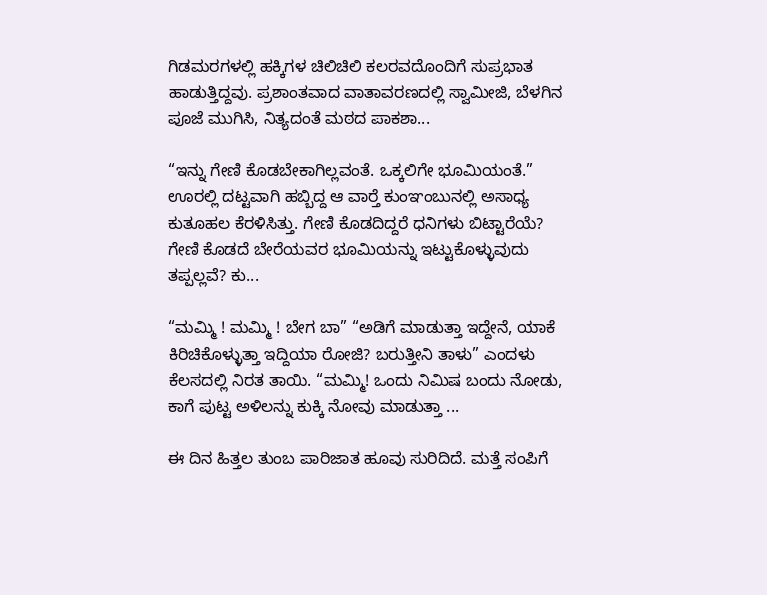ಗಿಡಮರಗಳಲ್ಲಿ ಹಕ್ಕಿಗಳ ಚಿಲಿಚಿಲಿ ಕಲರವದೊಂದಿಗೆ ಸುಪ್ರಭಾತ ಹಾಡುತ್ತಿದ್ದವು. ಪ್ರಶಾಂತವಾದ ವಾತಾವರಣದಲ್ಲಿ ಸ್ವಾಮೀಜಿ, ಬೆಳಗಿನ ಪೂಜೆ ಮುಗಿಸಿ, ನಿತ್ಯದಂತೆ ಮಠದ ಪಾಕಶಾ...

“ಇನ್ನು ಗೇಣಿ ಕೊಡಬೇಕಾಗಿಲ್ಲವಂತೆ. ಒಕ್ಕಲಿಗೇ ಭೂಮಿಯಂತೆ.” ಊರಲ್ಲಿ ದಟ್ಟವಾಗಿ ಹಬ್ಬಿದ್ದ ಆ ವಾರ್‍ತೆ ಕುಂಞಂಬುನಲ್ಲಿ ಅಸಾಧ್ಯ ಕುತೂಹಲ ಕೆರಳಿಸಿತ್ತು. ಗೇಣಿ ಕೊಡದಿದ್ದರೆ ಧನಿಗಳು ಬಿಟ್ಟಾರೆಯೆ? ಗೇಣಿ ಕೊಡದೆ ಬೇರೆಯವರ ಭೂಮಿಯನ್ನು ಇಟ್ಟುಕೊಳ್ಳುವುದು ತಪ್ಪಲ್ಲವೆ? ಕು...

“ಮಮ್ಮಿ ! ಮಮ್ಮಿ ! ಬೇಗ ಬಾ” “ಅಡಿಗೆ ಮಾಡುತ್ತಾ ಇದ್ದೇನೆ, ಯಾಕೆ ಕಿರಿಚಿಕೊಳ್ಳುತ್ತಾ ಇದ್ದಿಯಾ ರೋಜಿ? ಬರುತ್ತೀನಿ ತಾಳು” ಎಂದಳು ಕೆಲಸದಲ್ಲಿ ನಿರತ ತಾಯಿ. “ಮಮ್ಮಿ! ಒಂದು ನಿಮಿಷ ಬಂದು ನೋಡು, ಕಾಗೆ ಪುಟ್ಟ ಅಳಿಲನ್ನು ಕುಕ್ಕಿ ನೋವು ಮಾಡುತ್ತಾ ...

ಈ ದಿನ ಹಿತ್ತಲ ತುಂಬ ಪಾರಿಜಾತ ಹೂವು ಸುರಿದಿದೆ. ಮತ್ತೆ ಸಂಪಿಗೆ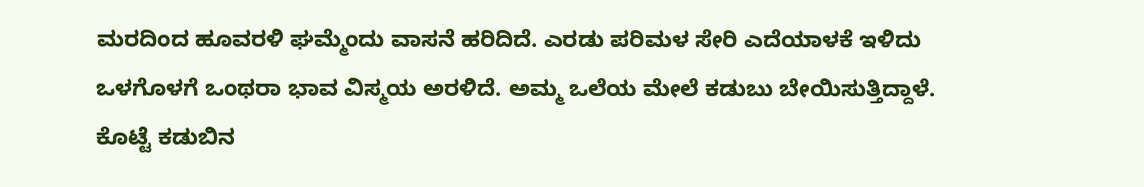ಮರದಿಂದ ಹೂವರಳಿ ಘಮ್ಮೆಂದು ವಾಸನೆ ಹರಿದಿದೆ. ಎರಡು ಪರಿಮಳ ಸೇರಿ ಎದೆಯಾಳಕೆ ಇಳಿದು ಒಳಗೊಳಗೆ ಒಂಥರಾ ಭಾವ ವಿಸ್ಮಯ ಅರಳಿದೆ. ಅಮ್ಮ ಒಲೆಯ ಮೇಲೆ ಕಡುಬು ಬೇಯಿಸುತ್ತಿದ್ದಾಳೆ. ಕೊಟ್ಟೆ ಕಡುಬಿನ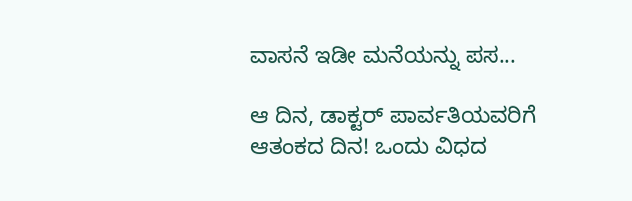ವಾಸನೆ ಇಡೀ ಮನೆಯನ್ನು ಪಸ...

ಆ ದಿನ, ಡಾಕ್ಟರ್ ಪಾರ್ವತಿಯವರಿಗೆ ಆತಂಕದ ದಿನ! ಒಂದು ವಿಧದ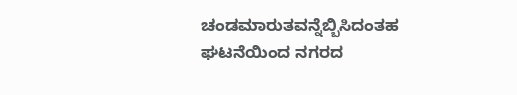ಚಂಡಮಾರುತವನ್ನೆಬ್ಬಿಸಿದಂತಹ ಘಟನೆಯಿಂದ ನಗರದ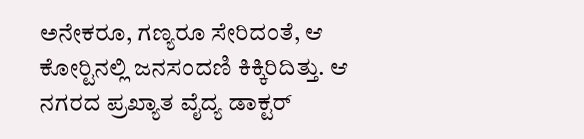ಅನೇಕರೂ, ಗಣ್ಯರೂ ಸೇರಿದಂತೆ, ಆ ಕೋರ್‍ಟಿನಲ್ಲಿ ಜನಸಂದಣಿ ಕಿಕ್ಕಿರಿದಿತ್ತು. ಆ ನಗರದ ಪ್ರಖ್ಯಾತ ವೈದ್ಯ ಡಾಕ್ಟರ್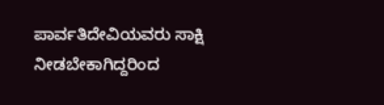ಪಾರ್ವತಿದೇವಿಯವರು ಸಾಕ್ಷಿ ನೀಡಬೇಕಾಗಿದ್ದರಿಂದ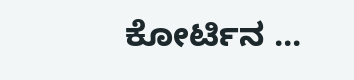ಕೋರ್ಟಿನ ...